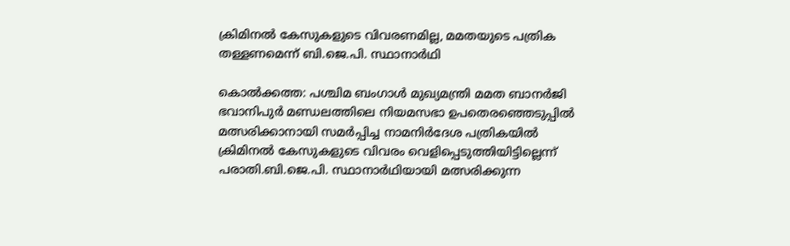ക്രിമിനല്‍ കേസുകളുടെ വിവരണമില്ല, മമതയുടെ പത്രിക തള്ളണമെന്ന് ബി.ജെ.പി. സ്ഥാനാര്‍ഥി

കൊല്‍ക്കത്ത: പശ്ചിമ ബംഗാള്‍ മുഖ്യമന്ത്രി മമത ബാനര്‍ജി ഭവാനിപുര്‍ മണ്ഡലത്തിലെ നിയമസഭാ ഉപതെരഞ്ഞെടുപ്പില്‍ മത്സരിക്കാനായി സമര്‍പ്പിച്ച നാമനിര്‍ദേശ പത്രികയില്‍ ക്രിമിനല്‍ കേസുകളുടെ വിവരം വെളിപ്പെടുത്തിയിട്ടില്ലെന്ന് പരാതി.ബി.ജെ.പി. സ്ഥാനാര്‍ഥിയായി മത്സരിക്കുന്ന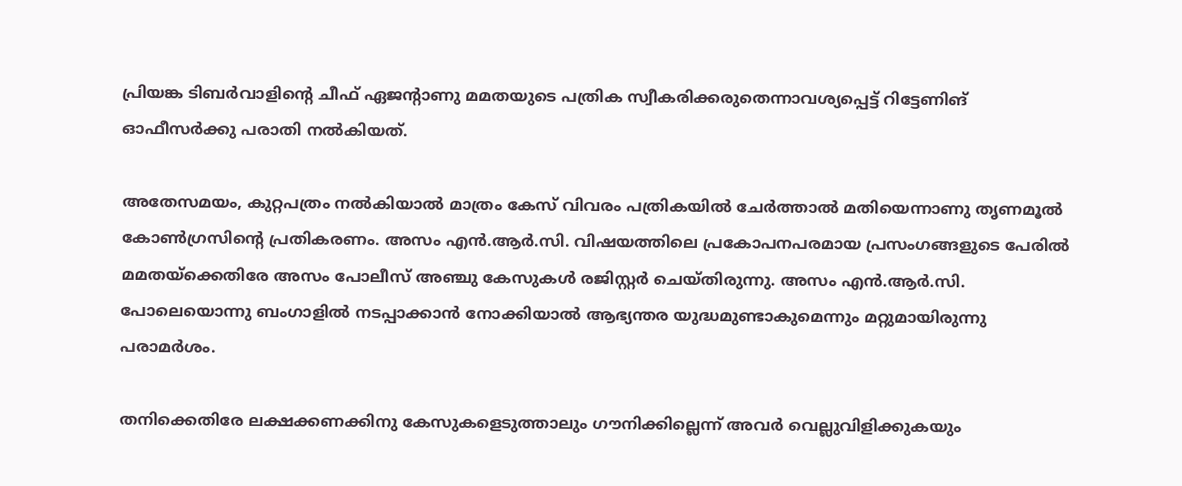പ്രിയങ്ക ടിബര്‍വാളിന്റെ ചീഫ് ഏജന്റാണു മമതയുടെ പത്രിക സ്വീകരിക്കരുതെന്നാവശ്യപ്പെട്ട് റിട്ടേണിങ് ഓഫീസര്‍ക്കു പരാതി നല്‍കിയത്.

അതേസമയം, കുറ്റപത്രം നല്‍കിയാല്‍ മാത്രം കേസ് വിവരം പത്രികയില്‍ ചേര്‍ത്താല്‍ മതിയെന്നാണു തൃണമൂല്‍ കോണ്‍ഗ്രസിന്റെ പ്രതികരണം. അസം എന്‍.ആര്‍.സി. വിഷയത്തിലെ പ്രകോപനപരമായ പ്രസംഗങ്ങളുടെ പേരില്‍ മമതയ്ക്കെതിരേ അസം പോലീസ് അഞ്ചു കേസുകള്‍ രജിസ്റ്റര്‍ ചെയ്തിരുന്നു. അസം എന്‍.ആര്‍.സി. പോലെയൊന്നു ബംഗാളില്‍ നടപ്പാക്കാന്‍ നോക്കിയാല്‍ ആഭ്യന്തര യുദ്ധമുണ്ടാകുമെന്നും മറ്റുമായിരുന്നു പരാമര്‍ശം.

തനിക്കെതിരേ ലക്ഷക്കണക്കിനു കേസുകളെടുത്താലും ഗൗനിക്കില്ലെന്ന് അവര്‍ വെല്ലുവിളിക്കുകയും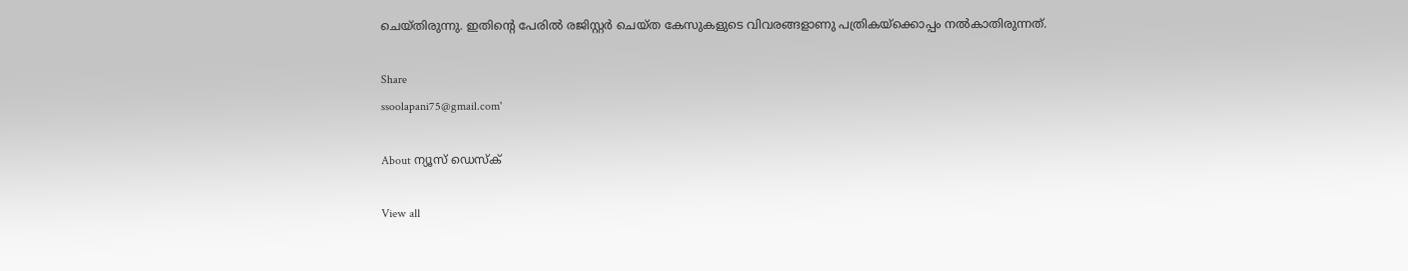ചെയ്തിരുന്നു. ഇതിന്റെ പേരില്‍ രജിസ്റ്റര്‍ ചെയ്ത കേസുകളുടെ വിവരങ്ങളാണു പത്രികയ്ക്കൊപ്പം നല്‍കാതിരുന്നത്.

Share
ssoolapani75@gmail.com'

About ന്യൂസ് ഡെസ്ക്

View all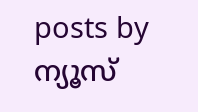posts by ന്യൂസ്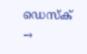ഡെസ്ക് →